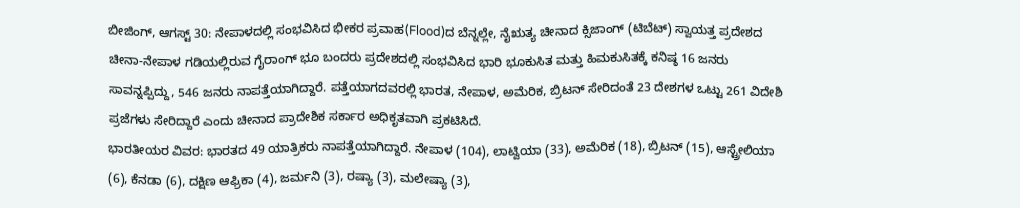ಬೀಜಿಂಗ್, ಆಗಸ್ಟ್ 30: ನೇಪಾಳದಲ್ಲಿ ಸಂಭವಿಸಿದ ಭೀಕರ ಪ್ರವಾಹ(Flood)ದ ಬೆನ್ನಲ್ಲೇ, ನೈಋತ್ಯ ಚೀನಾದ ಕ್ಸಿಜಾಂಗ್ (ಟಿಬೆಟ್) ಸ್ವಾಯತ್ತ ಪ್ರದೇಶದ ಚೀನಾ-ನೇಪಾಳ ಗಡಿಯಲ್ಲಿರುವ ಗೈರಾಂಗ್ ಭೂ ಬಂದರು ಪ್ರದೇಶದಲ್ಲಿ ಸಂಭವಿಸಿದ ಭಾರಿ ಭೂಕುಸಿತ ಮತ್ತು ಹಿಮಕುಸಿತಕ್ಕೆ ಕನಿಷ್ಠ 16 ಜನರು ಸಾವನ್ನಪ್ಪಿದ್ದು, 546 ಜನರು ನಾಪತ್ತೆಯಾಗಿದ್ದಾರೆ. ಪತ್ತೆಯಾಗದವರಲ್ಲಿ ಭಾರತ, ನೇಪಾಳ, ಅಮೆರಿಕ, ಬ್ರಿಟನ್ ಸೇರಿದಂತೆ 23 ದೇಶಗಳ ಒಟ್ಟು 261 ವಿದೇಶಿ ಪ್ರಜೆಗಳು ಸೇರಿದ್ದಾರೆ ಎಂದು ಚೀನಾದ ಪ್ರಾದೇಶಿಕ ಸರ್ಕಾರ ಅಧಿಕೃತವಾಗಿ ಪ್ರಕಟಿಸಿದೆ.
ಭಾರತೀಯರ ವಿವರ: ಭಾರತದ 49 ಯಾತ್ರಿಕರು ನಾಪತ್ತೆಯಾಗಿದ್ದಾರೆ. ನೇಪಾಳ (104), ಲಾಟ್ವಿಯಾ (33), ಅಮೆರಿಕ (18), ಬ್ರಿಟನ್ (15), ಆಸ್ಟ್ರೇಲಿಯಾ (6), ಕೆನಡಾ (6), ದಕ್ಷಿಣ ಆಫ್ರಿಕಾ (4), ಜರ್ಮನಿ (3), ರಷ್ಯಾ (3), ಮಲೇಷ್ಯಾ (3),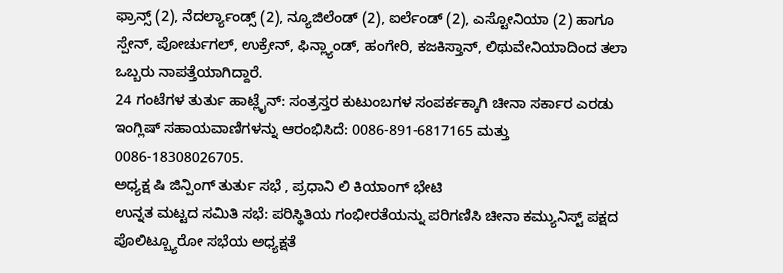ಫ್ರಾನ್ಸ್ (2), ನೆದರ್ಲ್ಯಾಂಡ್ಸ್ (2), ನ್ಯೂಜಿಲೆಂಡ್ (2), ಐರ್ಲೆಂಡ್ (2), ಎಸ್ಟೋನಿಯಾ (2) ಹಾಗೂ ಸ್ಪೇನ್, ಪೋರ್ಚುಗಲ್, ಉಕ್ರೇನ್, ಫಿನ್ಲ್ಯಾಂಡ್, ಹಂಗೇರಿ, ಕಜಕಿಸ್ತಾನ್, ಲಿಥುವೇನಿಯಾದಿಂದ ತಲಾ ಒಬ್ಬರು ನಾಪತ್ತೆಯಾಗಿದ್ದಾರೆ.
24 ಗಂಟೆಗಳ ತುರ್ತು ಹಾಟ್ಲೈನ್: ಸಂತ್ರಸ್ತರ ಕುಟುಂಬಗಳ ಸಂಪರ್ಕಕ್ಕಾಗಿ ಚೀನಾ ಸರ್ಕಾರ ಎರಡು ಇಂಗ್ಲಿಷ್ ಸಹಾಯವಾಣಿಗಳನ್ನು ಆರಂಭಿಸಿದೆ: 0086-891-6817165 ಮತ್ತು 0086-18308026705.
ಅಧ್ಯಕ್ಷ ಷಿ ಜಿನ್ಪಿಂಗ್ ತುರ್ತು ಸಭೆ , ಪ್ರಧಾನಿ ಲಿ ಕಿಯಾಂಗ್ ಭೇಟಿ
ಉನ್ನತ ಮಟ್ಟದ ಸಮಿತಿ ಸಭೆ: ಪರಿಸ್ಥಿತಿಯ ಗಂಭೀರತೆಯನ್ನು ಪರಿಗಣಿಸಿ ಚೀನಾ ಕಮ್ಯುನಿಸ್ಟ್ ಪಕ್ಷದ ಪೊಲಿಟ್ಬ್ಯೂರೋ ಸಭೆಯ ಅಧ್ಯಕ್ಷತೆ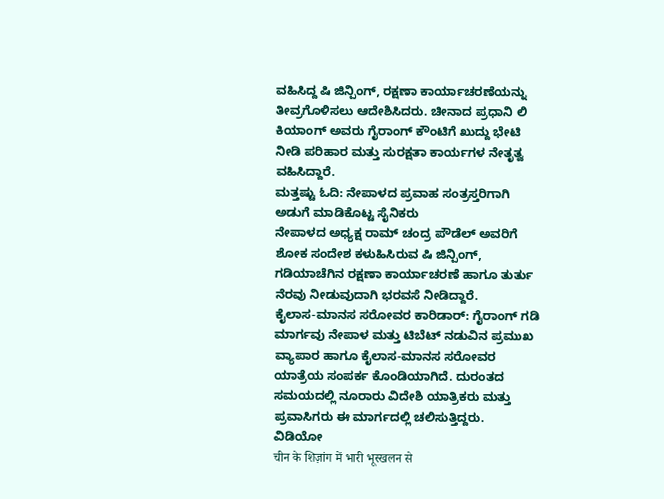ವಹಿಸಿದ್ದ ಷಿ ಜಿನ್ಪಿಂಗ್, ರಕ್ಷಣಾ ಕಾರ್ಯಾಚರಣೆಯನ್ನು ತೀವ್ರಗೊಳಿಸಲು ಆದೇಶಿಸಿದರು. ಚೀನಾದ ಪ್ರಧಾನಿ ಲಿ ಕಿಯಾಂಗ್ ಅವರು ಗೈರಾಂಗ್ ಕೌಂಟಿಗೆ ಖುದ್ದು ಭೇಟಿ ನೀಡಿ ಪರಿಹಾರ ಮತ್ತು ಸುರಕ್ಷತಾ ಕಾರ್ಯಗಳ ನೇತೃತ್ವ ವಹಿಸಿದ್ದಾರೆ.
ಮತ್ತಷ್ಟು ಓದಿ: ನೇಪಾಳದ ಪ್ರವಾಹ ಸಂತ್ರಸ್ತರಿಗಾಗಿ ಅಡುಗೆ ಮಾಡಿಕೊಟ್ಟ ಸೈನಿಕರು
ನೇಪಾಳದ ಅಧ್ಯಕ್ಷ ರಾಮ್ ಚಂದ್ರ ಪೌಡೆಲ್ ಅವರಿಗೆ ಶೋಕ ಸಂದೇಶ ಕಳುಹಿಸಿರುವ ಷಿ ಜಿನ್ಪಿಂಗ್, ಗಡಿಯಾಚೆಗಿನ ರಕ್ಷಣಾ ಕಾರ್ಯಾಚರಣೆ ಹಾಗೂ ತುರ್ತು ನೆರವು ನೀಡುವುದಾಗಿ ಭರವಸೆ ನೀಡಿದ್ದಾರೆ.
ಕೈಲಾಸ-ಮಾನಸ ಸರೋವರ ಕಾರಿಡಾರ್: ಗೈರಾಂಗ್ ಗಡಿ ಮಾರ್ಗವು ನೇಪಾಳ ಮತ್ತು ಟಿಬೆಟ್ ನಡುವಿನ ಪ್ರಮುಖ ವ್ಯಾಪಾರ ಹಾಗೂ ಕೈಲಾಸ-ಮಾನಸ ಸರೋವರ ಯಾತ್ರೆಯ ಸಂಪರ್ಕ ಕೊಂಡಿಯಾಗಿದೆ. ದುರಂತದ ಸಮಯದಲ್ಲಿ ನೂರಾರು ವಿದೇಶಿ ಯಾತ್ರಿಕರು ಮತ್ತು ಪ್ರವಾಸಿಗರು ಈ ಮಾರ್ಗದಲ್ಲಿ ಚಲಿಸುತ್ತಿದ್ದರು.
ವಿಡಿಯೋ
चीन के शिज़ांग में भारी भूस्खलन से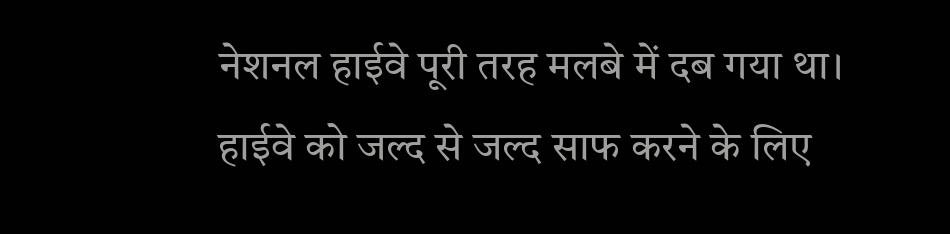नेशनल हाईवे पूरी तरह मलबे में दब गया था। हाईवे को जल्द से जल्द साफ करने के लिए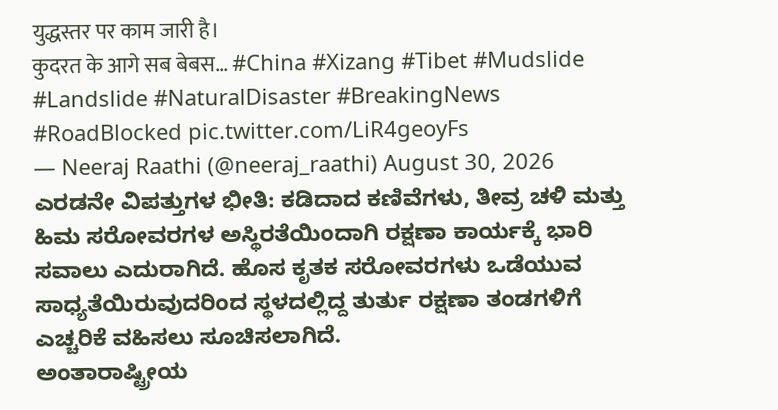युद्धस्तर पर काम जारी है।
कुदरत के आगे सब बेबस… #China #Xizang #Tibet #Mudslide #Landslide #NaturalDisaster #BreakingNews #RoadBlocked pic.twitter.com/LiR4geoyFs
— Neeraj Raathi (@neeraj_raathi) August 30, 2026
ಎರಡನೇ ವಿಪತ್ತುಗಳ ಭೀತಿ: ಕಡಿದಾದ ಕಣಿವೆಗಳು, ತೀವ್ರ ಚಳಿ ಮತ್ತು ಹಿಮ ಸರೋವರಗಳ ಅಸ್ಥಿರತೆಯಿಂದಾಗಿ ರಕ್ಷಣಾ ಕಾರ್ಯಕ್ಕೆ ಭಾರಿ ಸವಾಲು ಎದುರಾಗಿದೆ. ಹೊಸ ಕೃತಕ ಸರೋವರಗಳು ಒಡೆಯುವ ಸಾಧ್ಯತೆಯಿರುವುದರಿಂದ ಸ್ಥಳದಲ್ಲಿದ್ದ ತುರ್ತು ರಕ್ಷಣಾ ತಂಡಗಳಿಗೆ ಎಚ್ಚರಿಕೆ ವಹಿಸಲು ಸೂಚಿಸಲಾಗಿದೆ.
ಅಂತಾರಾಷ್ಟ್ರೀಯ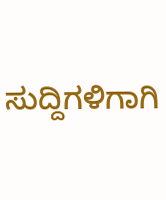ಸುದ್ದಿಗಳಿಗಾಗಿ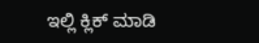ಇಲ್ಲಿ ಕ್ಲಿಕ್ ಮಾಡಿ